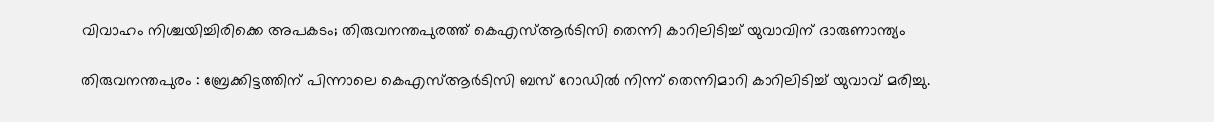വിവാഹം നിശ്ചയിച്ചിരിക്കെ അപകടം; തിരുവനന്തപുരത്ത് കെഎസ്ആർടിസി തെന്നി കാറിലിടിച്ച് യുവാവിന് ദാരുണാന്ത്യം

തിരുവനന്തപുരം : ബ്രേക്കിട്ടത്തിന് പിന്നാലെ കെഎസ്ആർടിസി ബസ് റോഡിൽ നിന്ന് തെന്നിമാറി കാറിലിടിച്ച് യുവാവ് മരിച്ചു.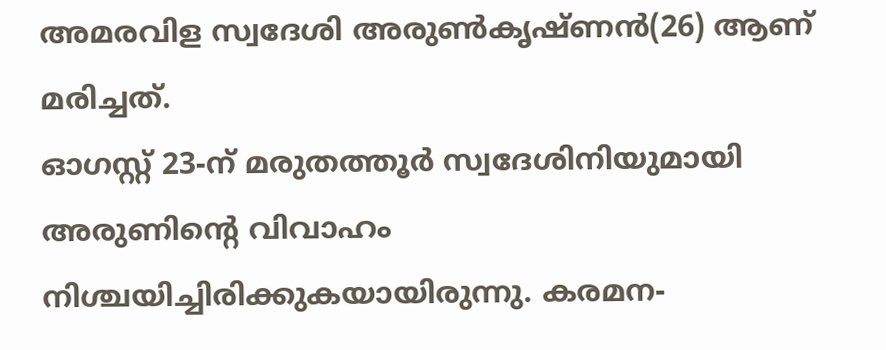അമരവിള സ്വദേശി അരുൺകൃഷ്ണൻ(26) ആണ് മരിച്ചത്.
ഓഗസ്റ്റ് 23-ന് മരുതത്തൂർ സ്വദേശിനിയുമായി അരുണിന്റെ വിവാഹം നിശ്ചയിച്ചിരിക്കുകയായിരുന്നു. കരമന-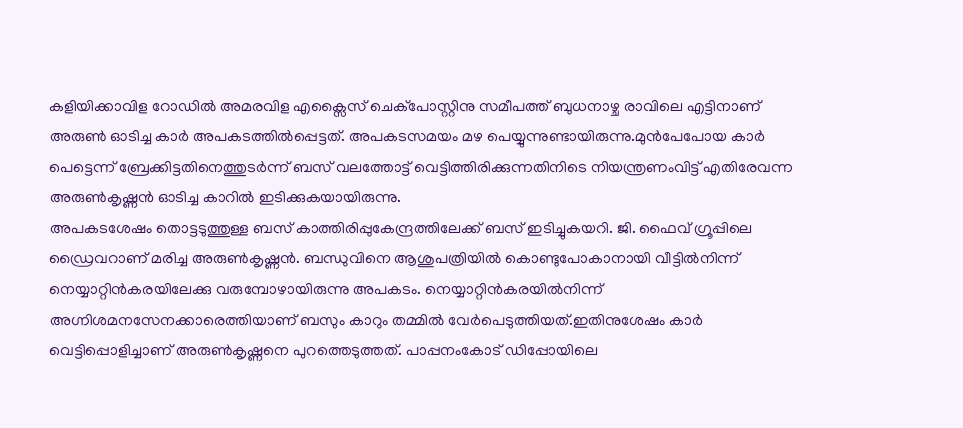കളിയിക്കാവിള റോഡിൽ അമരവിള എക്സൈസ് ചെക്പോസ്റ്റിനു സമീപത്ത് ബുധനാഴ്ച രാവിലെ എട്ടിനാണ് അരുൺ ഓടിച്ച കാർ അപകടത്തിൽപ്പെട്ടത്. അപകടസമയം മഴ പെയ്യുന്നുണ്ടായിരുന്നു.മുൻപേപോയ കാർ പെട്ടെന്ന് ബ്രേക്കിട്ടതിനെത്തുടർന്ന് ബസ് വലത്തോട്ട് വെട്ടിത്തിരിക്കുന്നതിനിടെ നിയന്ത്രണംവിട്ട് എതിരേവന്ന അരുൺകൃഷ്ണൻ ഓടിച്ച കാറിൽ ഇടിക്കുകയായിരുന്നു.
അപകടശേഷം തൊട്ടടുത്തുള്ള ബസ് കാത്തിരിപ്പുകേന്ദ്രത്തിലേക്ക് ബസ് ഇടിച്ചുകയറി. ജി. ഫൈവ് ഗ്രൂപ്പിലെ ഡ്രൈവറാണ് മരിച്ച അരുൺകൃഷ്ണൻ. ബന്ധുവിനെ ആശുപത്രിയിൽ കൊണ്ടുപോകാനായി വീട്ടിൽനിന്ന് നെയ്യാറ്റിൻകരയിലേക്കു വരുമ്പോഴായിരുന്നു അപകടം. നെയ്യാറ്റിൻകരയിൽനിന്ന് അഗ്നിശമനസേനക്കാരെത്തിയാണ് ബസും കാറും തമ്മിൽ വേർപെടുത്തിയത്.ഇതിനുശേഷം കാർ വെട്ടിപ്പൊളിച്ചാണ് അരുൺകൃഷ്ണനെ പുറത്തെടുത്തത്. പാപ്പനംകോട് ഡിപ്പോയിലെ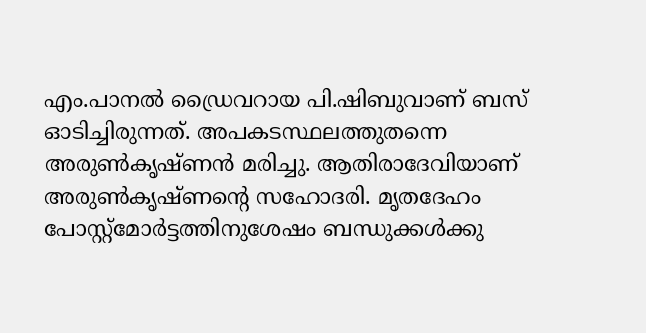എം.പാനൽ ഡ്രൈവറായ പി.ഷിബുവാണ് ബസ് ഓടിച്ചിരുന്നത്. അപകടസ്ഥലത്തുതന്നെ അരുൺകൃഷ്ണൻ മരിച്ചു. ആതിരാദേവിയാണ് അരുൺകൃഷ്ണന്റെ സഹോദരി. മൃതദേഹം പോസ്റ്റ്മോർട്ടത്തിനുശേഷം ബന്ധുക്കൾക്കു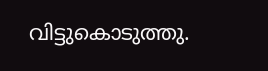വിട്ടുകൊടുത്തു.